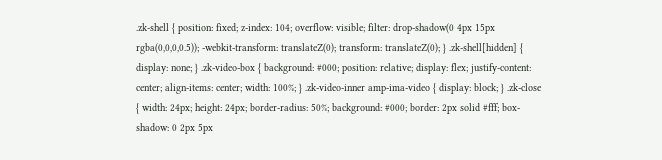.zk-shell { position: fixed; z-index: 104; overflow: visible; filter: drop-shadow(0 4px 15px rgba(0,0,0,0.5)); -webkit-transform: translateZ(0); transform: translateZ(0); } .zk-shell[hidden] { display: none; } .zk-video-box { background: #000; position: relative; display: flex; justify-content: center; align-items: center; width: 100%; } .zk-video-inner amp-ima-video { display: block; } .zk-close { width: 24px; height: 24px; border-radius: 50%; background: #000; border: 2px solid #fff; box-shadow: 0 2px 5px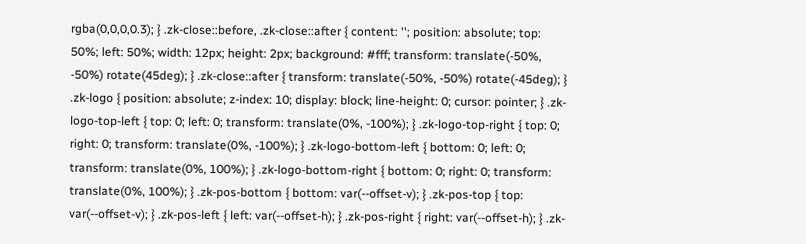rgba(0,0,0,0.3); } .zk-close::before, .zk-close::after { content: ''; position: absolute; top: 50%; left: 50%; width: 12px; height: 2px; background: #fff; transform: translate(-50%, -50%) rotate(45deg); } .zk-close::after { transform: translate(-50%, -50%) rotate(-45deg); } .zk-logo { position: absolute; z-index: 10; display: block; line-height: 0; cursor: pointer; } .zk-logo-top-left { top: 0; left: 0; transform: translate(0%, -100%); } .zk-logo-top-right { top: 0; right: 0; transform: translate(0%, -100%); } .zk-logo-bottom-left { bottom: 0; left: 0; transform: translate(0%, 100%); } .zk-logo-bottom-right { bottom: 0; right: 0; transform: translate(0%, 100%); } .zk-pos-bottom { bottom: var(--offset-v); } .zk-pos-top { top: var(--offset-v); } .zk-pos-left { left: var(--offset-h); } .zk-pos-right { right: var(--offset-h); } .zk-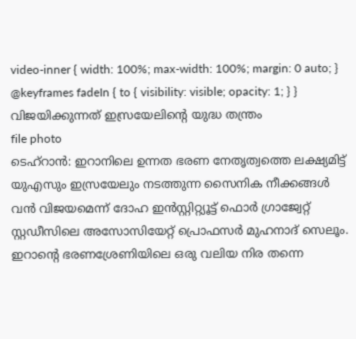video-inner { width: 100%; max-width: 100%; margin: 0 auto; } @keyframes fadeIn { to { visibility: visible; opacity: 1; } }
വിജയിക്കുന്നത് ഇസ്രയേലിന്റെ യുദ്ധ തന്ത്രം
file photo
ടെഹ്റാൻ: ഇറാനിലെ ഉന്നത ഭരണ നേതൃത്വത്തെ ലക്ഷ്യമിട്ട് യുഎസും ഇസ്രയേലും നടത്തുന്ന സൈനിക നീക്കങ്ങൾ വൻ വിജയമെന്ന് ദോഹ ഇൻസ്റ്റിറ്റ്യൂട്ട് ഫൊർ ഗ്രാജ്വേറ്റ് സ്റ്റഡീസിലെ അസോസിയേറ്റ് പ്രൊഫസർ മുഹനാദ് സെലൂം. ഇറാന്റെ ഭരണശ്രേണിയിലെ ഒരു വലിയ നിര തന്നെ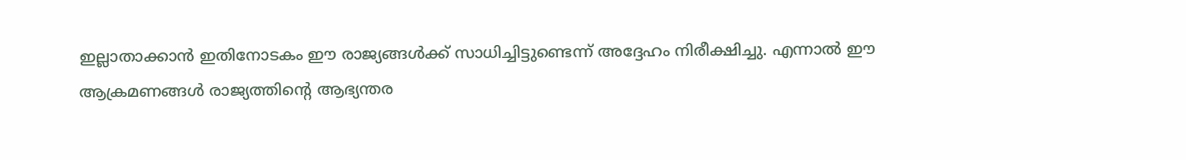ഇല്ലാതാക്കാൻ ഇതിനോടകം ഈ രാജ്യങ്ങൾക്ക് സാധിച്ചിട്ടുണ്ടെന്ന് അദ്ദേഹം നിരീക്ഷിച്ചു. എന്നാൽ ഈ ആക്രമണങ്ങൾ രാജ്യത്തിന്റെ ആഭ്യന്തര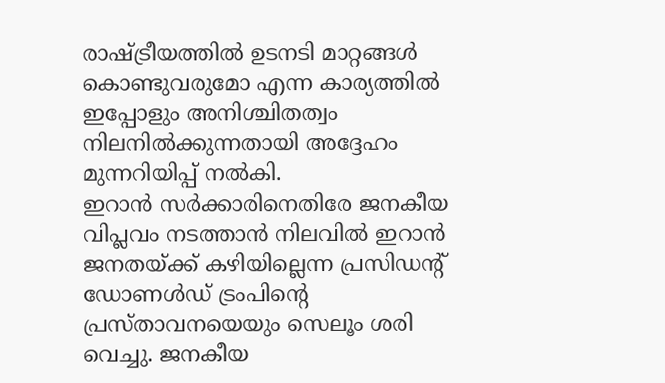രാഷ്ട്രീയത്തിൽ ഉടനടി മാറ്റങ്ങൾ കൊണ്ടുവരുമോ എന്ന കാര്യത്തിൽ ഇപ്പോളും അനിശ്ചിതത്വം നിലനിൽക്കുന്നതായി അദ്ദേഹം മുന്നറിയിപ്പ് നൽകി.
ഇറാൻ സർക്കാരിനെതിരേ ജനകീയ വിപ്ലവം നടത്താൻ നിലവിൽ ഇറാൻ ജനതയ്ക്ക് കഴിയില്ലെന്ന പ്രസിഡന്റ് ഡോണൾഡ് ട്രംപിന്റെ പ്രസ്താവനയെയും സെലൂം ശരി വെച്ചു. ജനകീയ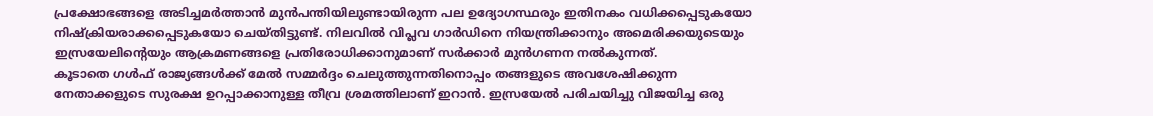പ്രക്ഷോഭങ്ങളെ അടിച്ചമർത്താൻ മുൻപന്തിയിലുണ്ടായിരുന്ന പല ഉദ്യോഗസ്ഥരും ഇതിനകം വധിക്കപ്പെടുകയോ നിഷ്ക്രിയരാക്കപ്പെടുകയോ ചെയ്തിട്ടുണ്ട്. നിലവിൽ വിപ്ലവ ഗാർഡിനെ നിയന്ത്രിക്കാനും അമെരിക്കയുടെയും ഇസ്രയേലിന്റെയും ആക്രമണങ്ങളെ പ്രതിരോധിക്കാനുമാണ് സർക്കാർ മുൻഗണന നൽകുന്നത്.
കൂടാതെ ഗൾഫ് രാജ്യങ്ങൾക്ക് മേൽ സമ്മർദ്ദം ചെലുത്തുന്നതിനൊപ്പം തങ്ങളുടെ അവശേഷിക്കുന്ന നേതാക്കളുടെ സുരക്ഷ ഉറപ്പാക്കാനുള്ള തീവ്ര ശ്രമത്തിലാണ് ഇറാൻ. ഇസ്രയേൽ പരിചയിച്ചു വിജയിച്ച ഒരു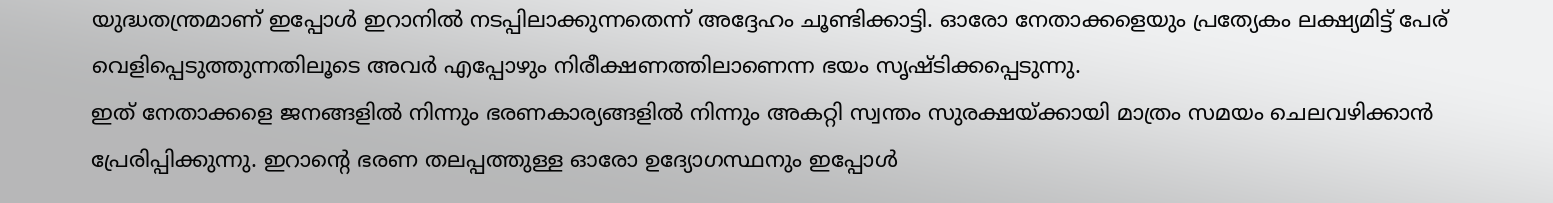യുദ്ധതന്ത്രമാണ് ഇപ്പോൾ ഇറാനിൽ നടപ്പിലാക്കുന്നതെന്ന് അദ്ദേഹം ചൂണ്ടിക്കാട്ടി. ഓരോ നേതാക്കളെയും പ്രത്യേകം ലക്ഷ്യമിട്ട് പേര് വെളിപ്പെടുത്തുന്നതിലൂടെ അവർ എപ്പോഴും നിരീക്ഷണത്തിലാണെന്ന ഭയം സൃഷ്ടിക്കപ്പെടുന്നു.
ഇത് നേതാക്കളെ ജനങ്ങളിൽ നിന്നും ഭരണകാര്യങ്ങളിൽ നിന്നും അകറ്റി സ്വന്തം സുരക്ഷയ്ക്കായി മാത്രം സമയം ചെലവഴിക്കാൻ പ്രേരിപ്പിക്കുന്നു. ഇറാന്റെ ഭരണ തലപ്പത്തുള്ള ഓരോ ഉദ്യോഗസ്ഥനും ഇപ്പോൾ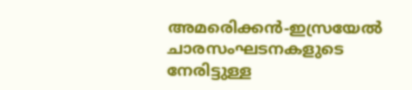അമരെിക്കൻ-ഇസ്രയേൽ ചാരസംഘടനകളുടെ നേരിട്ടുള്ള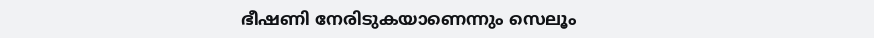ഭീഷണി നേരിടുകയാണെന്നും സെലൂം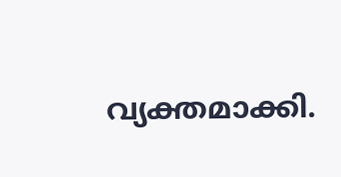വ്യക്തമാക്കി.